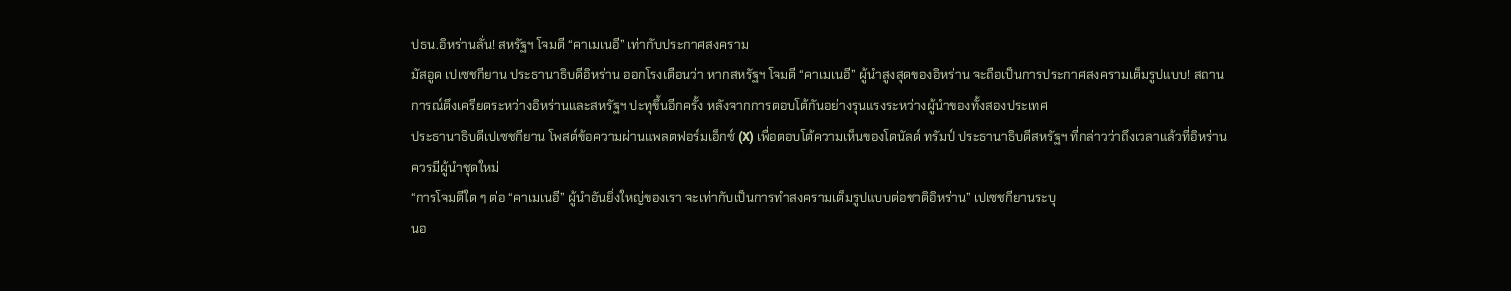ปธน.อิหร่านลั่น! สหรัฐฯ โจมตี “คาเมเนอี” เท่ากับประกาศสงคราม
มัสอูด เปเซชกียาน ประธานาธิบดีอิหร่าน ออกโรงเตือนว่า หากสหรัฐฯ โจมตี “คาเมเนอี” ผู้นำสูงสุดของอิหร่าน จะถือเป็นการประกาศสงครามเต็มรูปแบบ! สถานการณ์ตึงเครียดระหว่างอิหร่านและสหรัฐฯ ปะทุขึ้นอีกครั้ง หลังจากการตอบโต้กันอย่างรุนแรงระหว่างผู้นำของทั้งสองประเทศ
ประธานาธิบดีเปเซชกียาน โพสต์ข้อความผ่านแพลตฟอร์มเอ็กซ์ (X) เพื่อตอบโต้ความเห็นของโดนัลด์ ทรัมป์ ประธานาธิบดีสหรัฐฯ ที่กล่าวว่าถึงเวลาแล้วที่อิหร่านควรมีผู้นำชุดใหม่
“การโจมตีใด ๆ ต่อ “คาเมเนอี” ผู้นำอันยิ่งใหญ่ของเรา จะเท่ากับเป็นการทำสงครามเต็มรูปแบบต่อชาติอิหร่าน” เปเซชกียานระบุ
นอ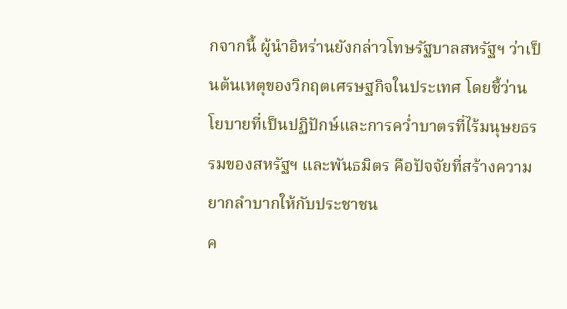กจากนี้ ผู้นำอิหร่านยังกล่าวโทษรัฐบาลสหรัฐฯ ว่าเป็นต้นเหตุของวิกฤตเศรษฐกิจในประเทศ โดยชี้ว่านโยบายที่เป็นปฏิปักษ์และการคว่ำบาตรที่ไร้มนุษยธรรมของสหรัฐฯ และพันธมิตร คือปัจจัยที่สร้างความยากลำบากให้กับประชาชน
ค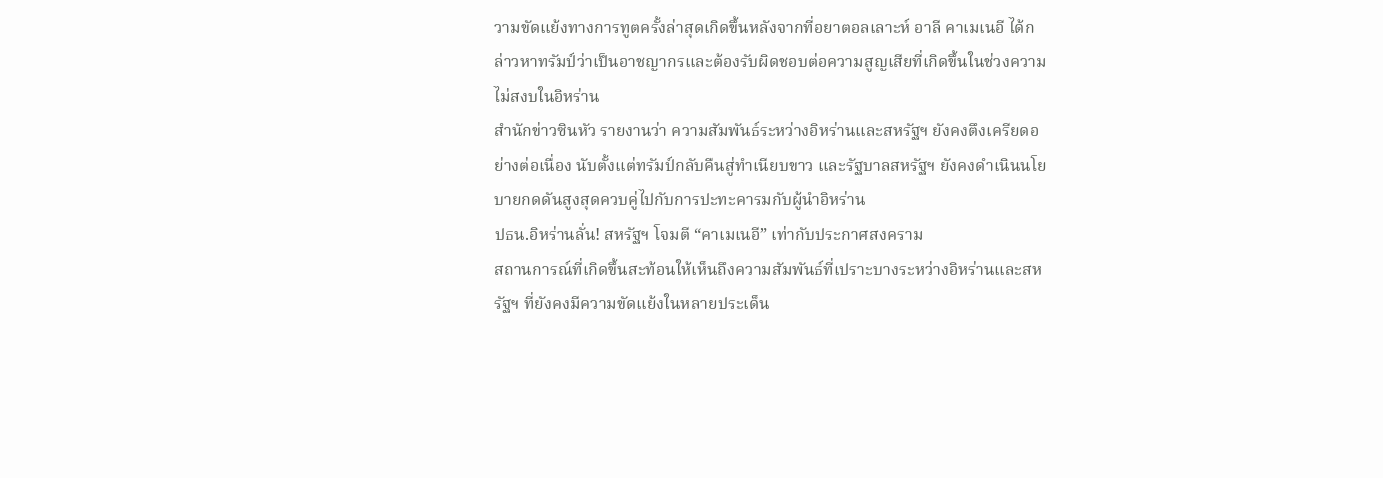วามขัดแย้งทางการทูตครั้งล่าสุดเกิดขึ้นหลังจากที่อยาตอลเลาะห์ อาลี คาเมเนอี ได้กล่าวหาทรัมป์ว่าเป็นอาชญากรและต้องรับผิดชอบต่อความสูญเสียที่เกิดขึ้นในช่วงความไม่สงบในอิหร่าน
สำนักข่าวซินหัว รายงานว่า ความสัมพันธ์ระหว่างอิหร่านและสหรัฐฯ ยังคงตึงเครียดอย่างต่อเนื่อง นับตั้งแต่ทรัมป์กลับคืนสู่ทำเนียบขาว และรัฐบาลสหรัฐฯ ยังคงดำเนินนโยบายกดดันสูงสุดควบคู่ไปกับการปะทะคารมกับผู้นำอิหร่าน
ปธน.อิหร่านลั่น! สหรัฐฯ โจมตี “คาเมเนอี” เท่ากับประกาศสงคราม
สถานการณ์ที่เกิดขึ้นสะท้อนให้เห็นถึงความสัมพันธ์ที่เปราะบางระหว่างอิหร่านและสหรัฐฯ ที่ยังคงมีความขัดแย้งในหลายประเด็น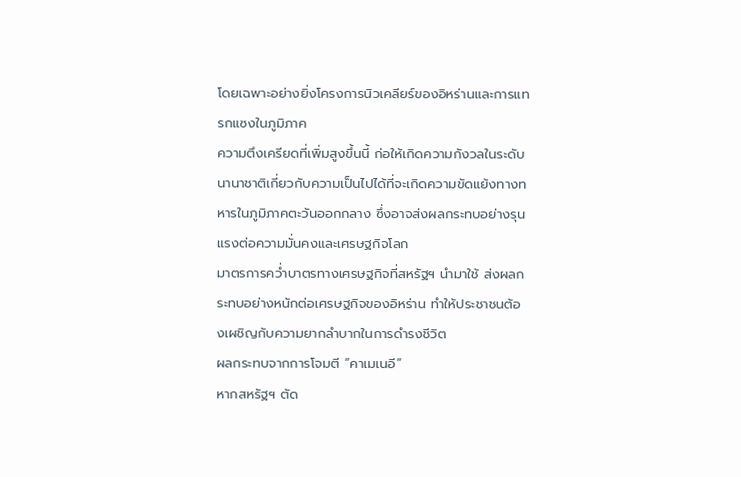โดยเฉพาะอย่างยิ่งโครงการนิวเคลียร์ของอิหร่านและการแทรกแซงในภูมิภาค
ความตึงเครียดที่เพิ่มสูงขึ้นนี้ ก่อให้เกิดความกังวลในระดับนานาชาติเกี่ยวกับความเป็นไปได้ที่จะเกิดความขัดแย้งทางทหารในภูมิภาคตะวันออกกลาง ซึ่งอาจส่งผลกระทบอย่างรุนแรงต่อความมั่นคงและเศรษฐกิจโลก
มาตรการคว่ำบาตรทางเศรษฐกิจที่สหรัฐฯ นำมาใช้ ส่งผลกระทบอย่างหนักต่อเศรษฐกิจของอิหร่าน ทำให้ประชาชนต้องเผชิญกับความยากลำบากในการดำรงชีวิต
ผลกระทบจากการโจมตี “คาเมเนอี”
หากสหรัฐฯ ตัด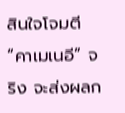สินใจโจมตี “คาเมเนอี” จริง จะส่งผลก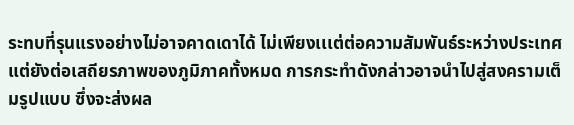ระทบที่รุนแรงอย่างไม่อาจคาดเดาได้ ไม่เพียงเเเต่ต่อความสัมพันธ์ระหว่างประเทศ แต่ยังต่อเสถียรภาพของภูมิภาคทั้งหมด การกระทำดังกล่าวอาจนำไปสู่สงครามเต็มรูปแบบ ซึ่งจะส่งผล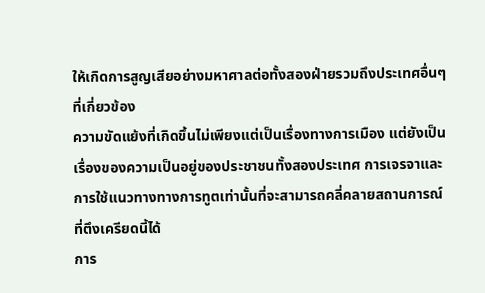ให้เกิดการสูญเสียอย่างมหาศาลต่อทั้งสองฝ่ายรวมถึงประเทศอื่นๆ ที่เกี่ยวข้อง
ความขัดแย้งที่เกิดขึ้นไม่เพียงแต่เป็นเรื่องทางการเมือง แต่ยังเป็นเรื่องของความเป็นอยู่ของประชาชนทั้งสองประเทศ การเจรจาและการใช้แนวทางทางการทูตเท่านั้นที่จะสามารถคลี่คลายสถานการณ์ที่ตึงเครียดนี้ได้
การ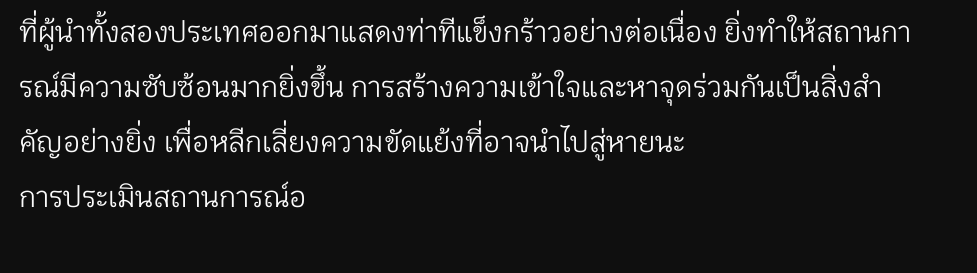ที่ผู้นำทั้งสองประเทศออกมาแสดงท่าทีแข็งกร้าวอย่างต่อเนื่อง ยิ่งทำให้สถานการณ์มีความซับซ้อนมากยิ่งขึ้น การสร้างความเข้าใจและหาจุดร่วมกันเป็นสิ่งสำคัญอย่างยิ่ง เพื่อหลีกเลี่ยงความขัดแย้งที่อาจนำไปสู่หายนะ
การประเมินสถานการณ์อ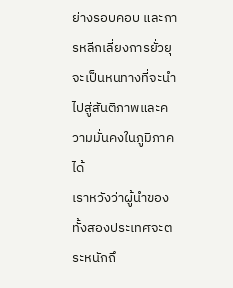ย่างรอบคอบ และการหลีกเลี่ยงการยั่วยุ จะเป็นหนทางที่จะนำไปสู่สันติภาพและความมั่นคงในภูมิภาคได้
เราหวังว่าผู้นำของทั้งสองประเทศจะตระหนักถึ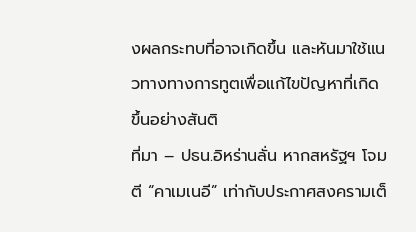งผลกระทบที่อาจเกิดขึ้น และหันมาใช้แนวทางทางการทูตเพื่อแก้ไขปัญหาที่เกิดขึ้นอย่างสันติ
ที่มา – ปธน.อิหร่านลั่น หากสหรัฐฯ โจมตี “คาเมเนอี” เท่ากับประกาศสงครามเต็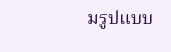มรูปแบบ